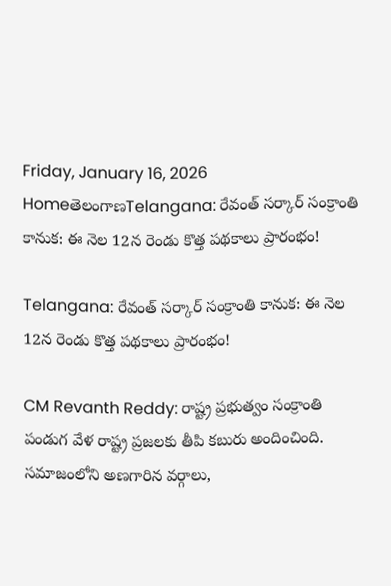Friday, January 16, 2026
HomeతెలంగాణTelangana: రేవంత్‌ సర్కార్‌ సంక్రాంతి కానుక: ఈ నెల 12న రెండు కొత్త పథకాలు ప్రారంభం!

Telangana: రేవంత్‌ సర్కార్‌ సంక్రాంతి కానుక: ఈ నెల 12న రెండు కొత్త పథకాలు ప్రారంభం!

CM Revanth Reddy: రాష్ట్ర ప్రభుత్వం సంక్రాంతి పండుగ వేళ రాష్ట్ర ప్రజలకు తీపి కబురు అందించింది. సమాజంలోని అణగారిన వర్గాలు,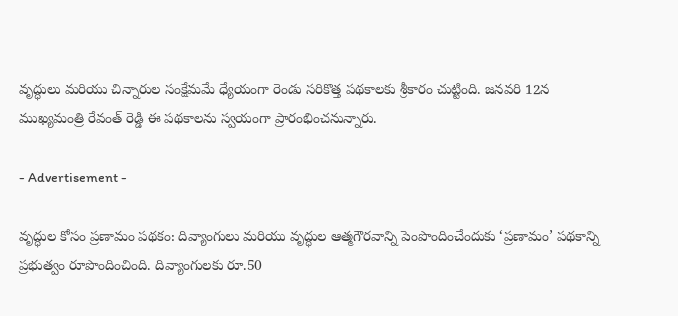వృద్ధులు మరియు చిన్నారుల సంక్షేమమే ధ్యేయంగా రెండు సరికొత్త పథకాలకు శ్రీకారం చుట్టింది. జనవరి 12న ముఖ్యమంత్రి రేవంత్ రెడ్డి ఈ పథకాలను స్వయంగా ప్రారంభించనున్నారు.

- Advertisement -

వృద్ధుల కోసం ప్రణామం పథకం: దివ్యాంగులు మరియు వృద్ధుల ఆత్మగౌరవాన్ని పెంపొందించేందుకు ‘ప్రణామం’ పథకాన్ని ప్రభుత్వం రూపొందించింది. దివ్యాంగులకు రూ.50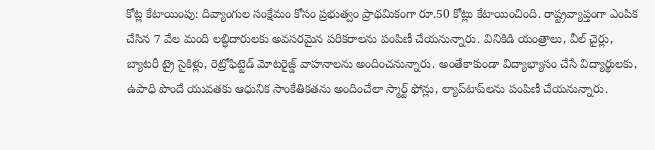కోట్ల కేటాయింపు: దివ్యాంగుల సంక్షేమం కోసం ప్రభుత్వం ప్రాథమికంగా రూ.50 కోట్లు కేటాయించింది. రాష్ట్రవ్యాప్తంగా ఎంపిక చేసిన 7 వేల మంది లబ్ధిదారులకు అవసరమైన పరికరాలను పంపిణీ చేయనున్నారు. వినికిడి యంత్రాలు, వీల్ చైర్లు, బ్యాటరీ ట్రై సైకిళ్లు, రెట్రోఫిట్టెడ్ మోటరైజ్డ్ వాహనాలను అందించనున్నారు. అంతేకాకుండా విద్యాభ్యాసం చేసే విద్యార్థులకు, ఉపాధి పొందే యువతకు ఆధునిక సాంకేతికతను అందించేలా స్మార్ట్ ఫోన్లు, ల్యాప్‌టాప్‌లను పంపిణీ చేయనున్నారు.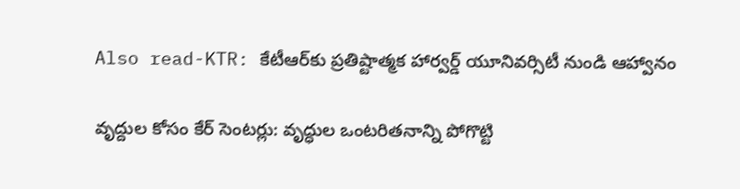Also read-KTR: కేటీఆర్‌కు ప్రతిష్టాత్మక హార్వర్డ్ యూనివర్సిటీ నుండి ఆహ్వానం

వృద్దుల కోసం కేర్ సెంటర్లు: వృద్ధుల ఒంటరితనాన్ని పోగొట్టి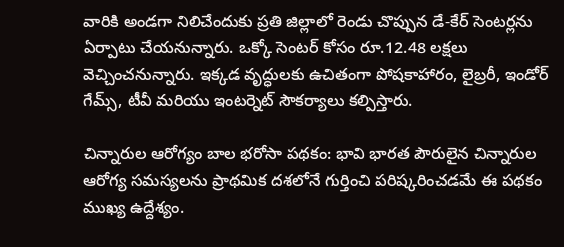వారికి అండగా నిలిచేందుకు ప్రతి జిల్లాలో రెండు చొప్పున డే-కేర్ సెంటర్లను ఏర్పాటు చేయనున్నారు. ఒక్కో సెంటర్ కోసం రూ.12.48 లక్షలు వెచ్చించనున్నారు. ఇక్కడ వృద్ధులకు ఉచితంగా పోషకాహారం, లైబ్రరీ, ఇండోర్ గేమ్స్, టీవీ మరియు ఇంటర్నెట్ సౌకర్యాలు కల్పిస్తారు.

చిన్నారుల ఆరోగ్యం బాల భరోసా పథకం: భావి భారత పౌరులైన చిన్నారుల ఆరోగ్య సమస్యలను ప్రాథమిక దశలోనే గుర్తించి పరిష్కరించడమే ఈ పథకం ముఖ్య ఉద్దేశ్యం.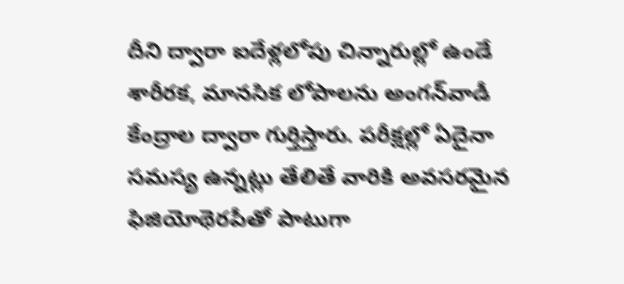దీని ద్వారా ఐదేళ్లలోపు చిన్నారుల్లో ఉండే శారీరక, మానసిక లోపాలను అంగన్‌వాడీ కేంద్రాల ద్వారా గుర్తిస్తారు. పరీక్షల్లో ఏదైనా సమస్య ఉన్నట్లు తేలితే వారికి అవసరమైన ఫిజియోథెరపీతో పాటుగా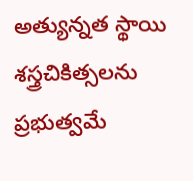అత్యున్నత స్థాయి శస్త్రచికిత్సలను ప్రభుత్వమే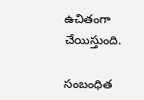ఉచితంగా చేయిస్తుంది.

సంబంధిత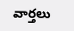వార్తలు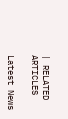| RELATED ARTICLES

Latest News